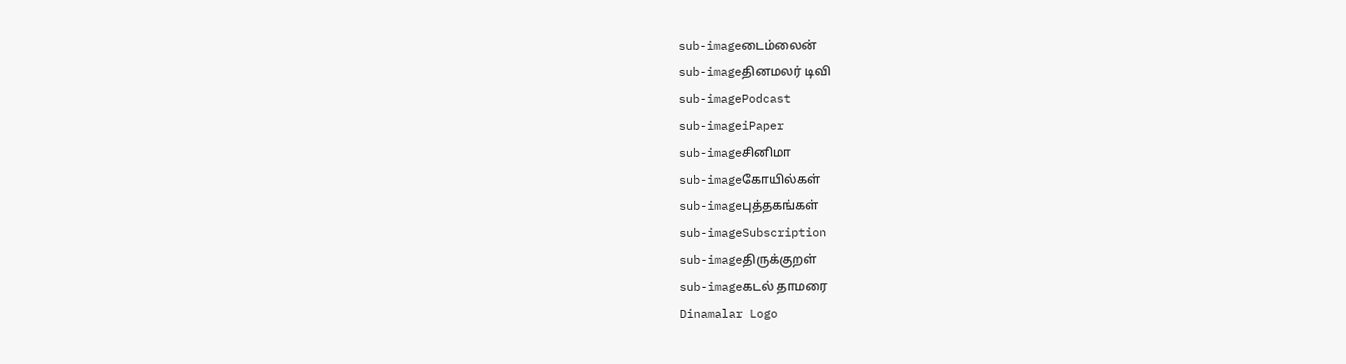sub-imageடைம்லைன்
sub-imageதினமலர் டிவி
sub-imagePodcast
sub-imageiPaper
sub-imageசினிமா
sub-imageகோயில்கள்
sub-imageபுத்தகங்கள்
sub-imageSubscription
sub-imageதிருக்குறள்
sub-imageகடல் தாமரை
Dinamalar Logo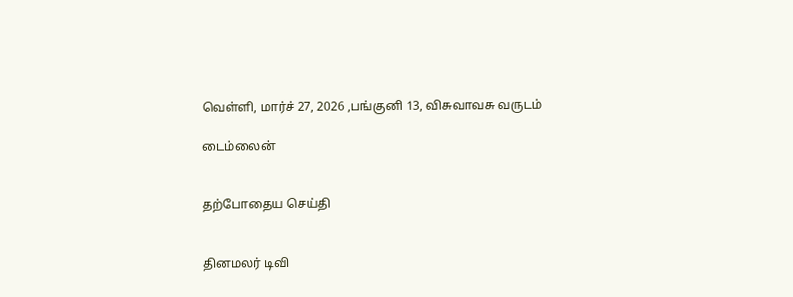வெள்ளி, மார்ச் 27, 2026 ,பங்குனி 13, விசுவாவசு வருடம்

டைம்லைன்


தற்போதைய செய்தி


தினமலர் டிவி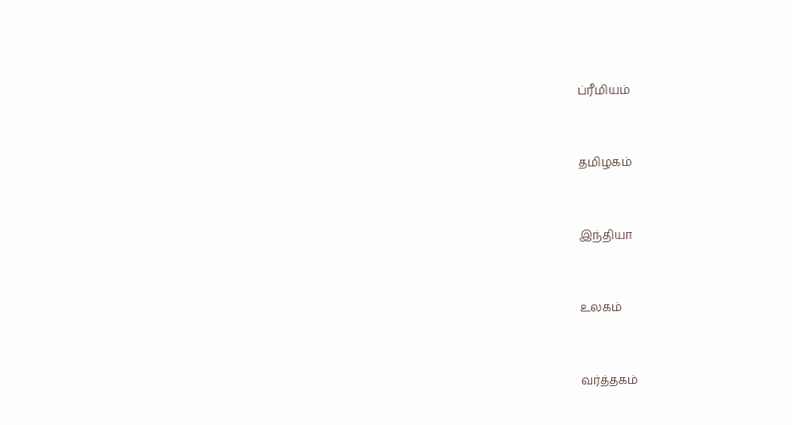ப்ரீமியம்


தமிழகம்


இந்தியா


உலகம்


வர்த்தகம்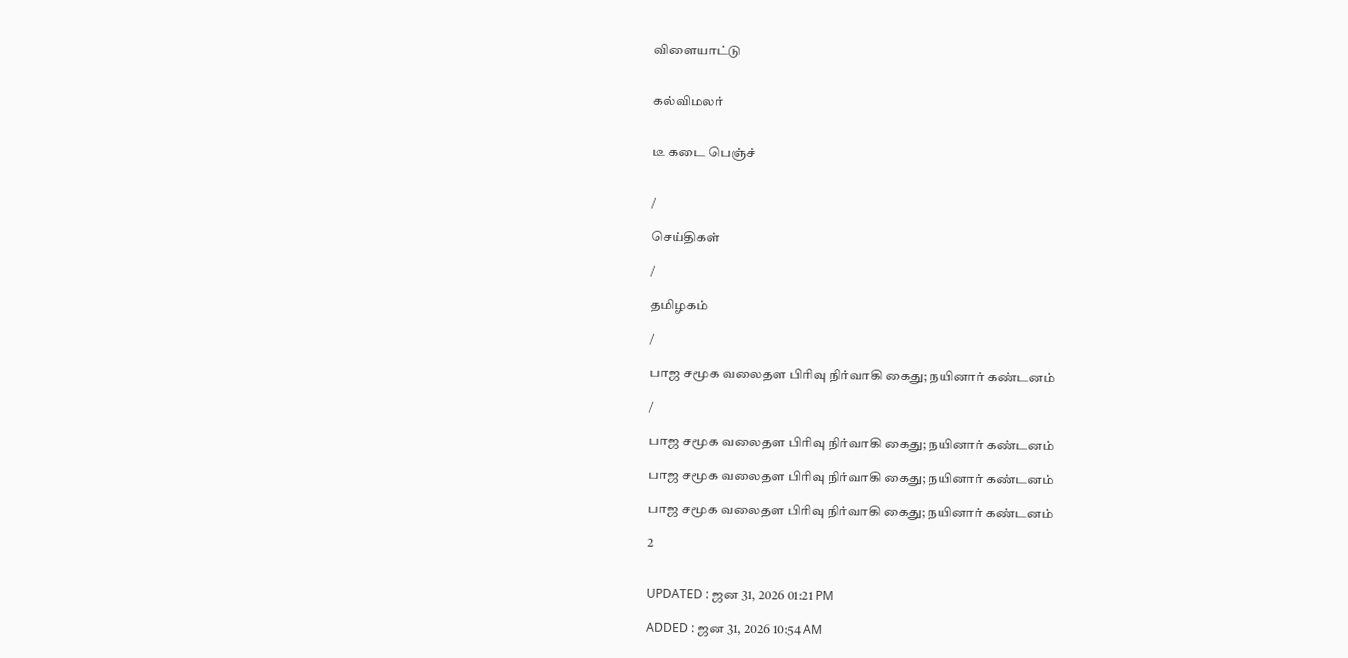விளையாட்டு


கல்விமலர்


டீ கடை பெஞ்ச்


/

செய்திகள்

/

தமிழகம்

/

பாஜ சமூக வலைதள பிரிவு நிர்வாகி கைது; நயினார் கண்டனம்

/

பாஜ சமூக வலைதள பிரிவு நிர்வாகி கைது; நயினார் கண்டனம்

பாஜ சமூக வலைதள பிரிவு நிர்வாகி கைது; நயினார் கண்டனம்

பாஜ சமூக வலைதள பிரிவு நிர்வாகி கைது; நயினார் கண்டனம்

2


UPDATED : ஜன 31, 2026 01:21 PM

ADDED : ஜன 31, 2026 10:54 AM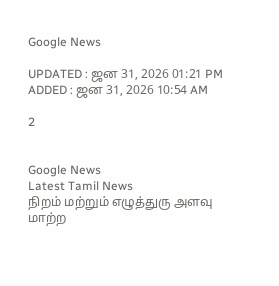Google News

UPDATED : ஜன 31, 2026 01:21 PM ADDED : ஜன 31, 2026 10:54 AM

2


Google News
Latest Tamil News
நிறம் மற்றும் எழுத்துரு அளவு மாற்ற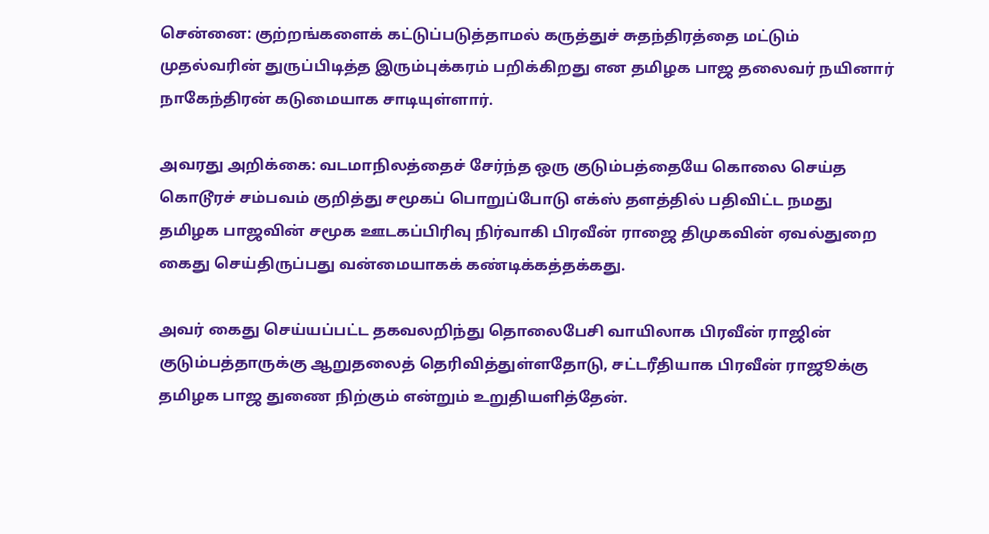சென்னை: குற்றங்களைக் கட்டுப்படுத்தாமல் கருத்துச் சுதந்திரத்தை மட்டும் முதல்வரின் துருப்பிடித்த இரும்புக்கரம் பறிக்கிறது என தமிழக பாஜ தலைவர் நயினார் நாகேந்திரன் கடுமையாக சாடியுள்ளார்.

அவரது அறிக்கை: வடமாநிலத்தைச் சேர்ந்த ஒரு குடும்பத்தையே கொலை செய்த கொடூரச் சம்பவம் குறித்து சமூகப் பொறுப்போடு எக்ஸ் தளத்தில் பதிவிட்ட நமது தமிழக பாஜவின் சமூக ஊடகப்பிரிவு நிர்வாகி பிரவீன் ராஜை திமுகவின் ஏவல்துறை கைது செய்திருப்பது வன்மையாகக் கண்டிக்கத்தக்கது.

அவர் கைது செய்யப்பட்ட தகவலறிந்து தொலைபேசி வாயிலாக பிரவீன் ராஜின் குடும்பத்தாருக்கு ஆறுதலைத் தெரிவித்துள்ளதோடு, சட்டரீதியாக பிரவீன் ராஜூக்கு தமிழக பாஜ துணை நிற்கும் என்றும் உறுதியளித்தேன்.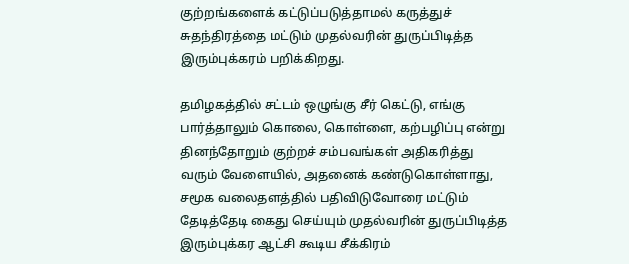குற்றங்களைக் கட்டுப்படுத்தாமல் கருத்துச் சுதந்திரத்தை மட்டும் முதல்வரின் துருப்பிடித்த இரும்புக்கரம் பறிக்கிறது.

தமிழகத்தில் சட்டம் ஒழுங்கு சீர் கெட்டு, எங்கு பார்த்தாலும் கொலை, கொள்ளை, கற்பழிப்பு என்று தினந்தோறும் குற்றச் சம்பவங்கள் அதிகரித்து வரும் வேளையில், அதனைக் கண்டுகொள்ளாது, சமூக வலைதளத்தில் பதிவிடுவோரை மட்டும் தேடித்தேடி கைது செய்யும் முதல்வரின் துருப்பிடித்த இரும்புக்கர ஆட்சி கூடிய சீக்கிரம்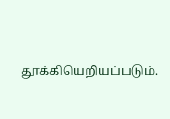தூக்கியெறியப்படும்.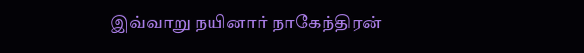இவ்வாறு நயினார் நாகேந்திரன்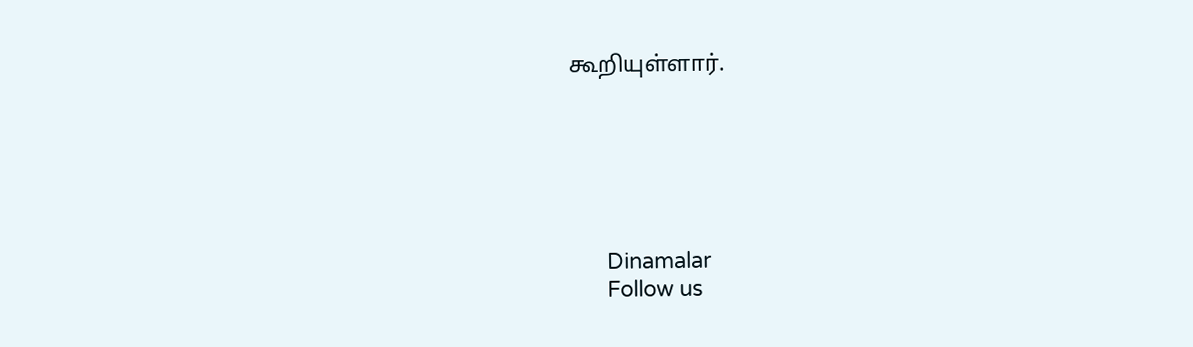கூறியுள்ளார்.






      Dinamalar
      Follow us